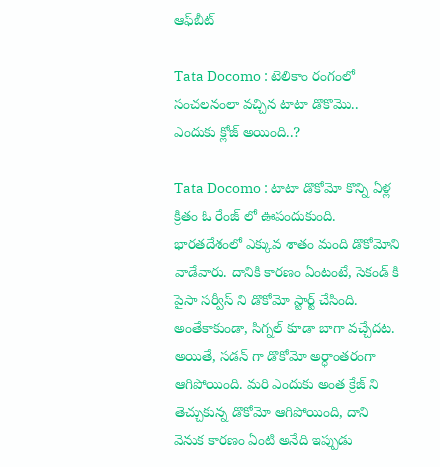ఆఫ్‌బీట్

Tata Docomo : టెలికాం రంగంలో సంచ‌ల‌నంలా వ‌చ్చిన టాటా డొకొమొ.. ఎందుకు క్లోజ్ అయింది..?

Tata Docomo : టాటా డొకోమో కొన్ని ఏళ్ల క్రితం ఓ రేంజ్ లో ఊపందుకుంది. భారతదేశంలో ఎక్కువ శాతం మంది డొకోమోని వాడేవారు. దానికి కారణం ఏంటంటే, సెకండ్ కి పైసా సర్వీస్ ని డొకోమో స్టార్ట్ చేసింది. అంతేకాకుండా, సిగ్నల్ కూడా బాగా వచ్చేదట. అయితే, సడన్ గా డొకోమో అర్ధాంతరంగా ఆగిపోయింది. మరి ఎందుకు అంత క్రేజ్ ని తెచ్చుకున్న డొకోమో ఆగిపోయింది, దాని వెనుక కారణం ఏంటి అనేది ఇప్పుడు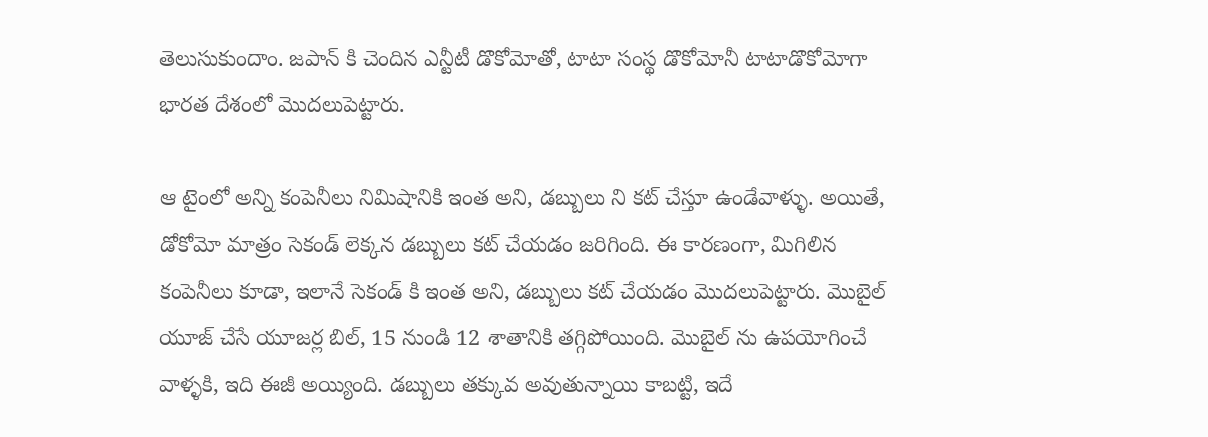తెలుసుకుందాం. జపాన్ కి చెందిన ఎన్టీటీ డొకోమోతో, టాటా సంస్థ డొకోమోనీ టాటాడొకోమోగా భారత దేశంలో మొదలుపెట్టారు.

ఆ టైంలో అన్ని కంపెనీలు నిమిషానికి ఇంత అని, డబ్బులు ని కట్ చేస్తూ ఉండేవాళ్ళు. అయితే, డోకోమో మాత్రం సెకండ్ లెక్కన డబ్బులు కట్ చేయడం జరిగింది. ఈ కారణంగా, మిగిలిన కంపెనీలు కూడా, ఇలానే సెకండ్ కి ఇంత అని, డబ్బులు కట్ చేయడం మొదలుపెట్టారు. మొబైల్ యూజ్ చేసే యూజర్ల బిల్, 15 నుండి 12 శాతానికి తగ్గిపోయింది. మొబైల్ ను ఉపయోగించే వాళ్ళకి, ఇది ఈజీ అయ్యింది. డబ్బులు తక్కువ అవుతున్నాయి కాబట్టి, ఇదే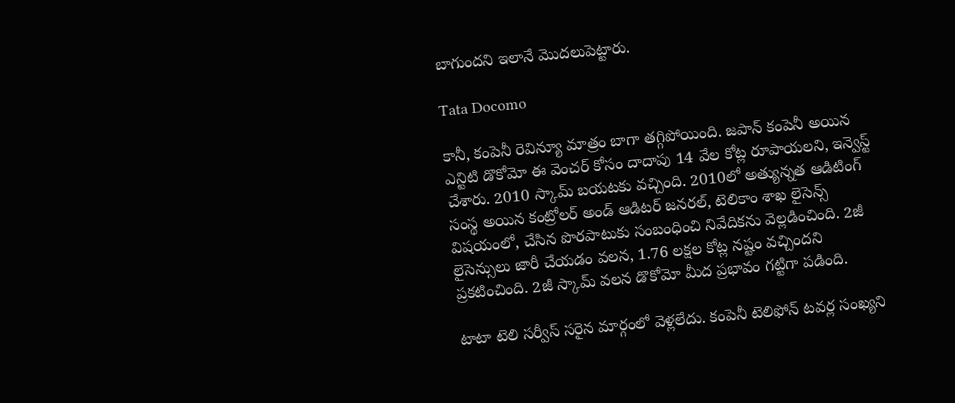బాగుందని ఇలానే మొదలుపెట్టారు.

Tata Docomo

కానీ, కంపెనీ రెవిన్యూ మాత్రం బాగా తగ్గిపోయింది. జపాన్ కంపెనీ అయిన ఎన్టిటి డొకోమో ఈ వెంచర్ కోసం దాదాపు 14 వేల కోట్ల రూపాయలని, ఇన్వెస్ట్ చేశారు. 2010 స్కామ్ బయటకు వచ్చింది. 2010లో అత్యున్నత ఆడిటింగ్ సంస్థ అయిన కంట్రోలర్ అండ్ ఆడిటర్ జనరల్, టెలికాం శాఖ లైసెన్స్ విషయంలో, చేసిన పొరపాటుకు సంబంధించి నివేదికను వెల్లడించింది. 2జీ లైసెన్సులు జారీ చేయడం వలన, 1.76 లక్షల కోట్ల నష్టం వచ్చిందని ప్రకటించింది. 2జీ స్కామ్ వలన డొకోమో మీద ప్రభావం గట్టిగా పడింది.

టాటా టెలి సర్వీస్ సరైన మార్గంలో వెళ్లలేదు. కంపెనీ టెలిఫోన్ టవర్ల సంఖ్యని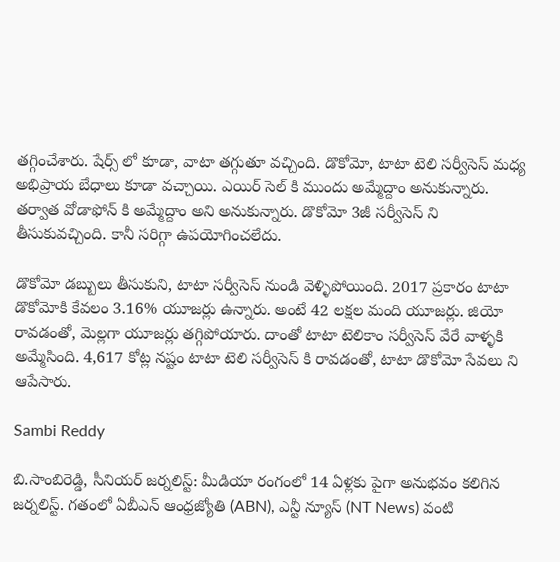తగ్గించేశారు. షేర్స్ లో కూడా, వాటా తగ్గుతూ వచ్చింది. డొకోమో, టాటా టెలి సర్వీసెస్ మధ్య అభిప్రాయ బేధాలు కూడా వచ్చాయి. ఎయిర్ సెల్ కి ముందు అమ్మేద్దాం అనుకున్నారు. తర్వాత వోడాఫోన్ కి అమ్మేద్దాం అని అనుకున్నారు. డొకోమో 3జీ సర్వీసెస్ ని తీసుకువచ్చింది. కానీ సరిగ్గా ఉపయోగించలేదు.

డొకోమో డబ్బులు తీసుకుని, టాటా సర్వీసెస్ నుండి వెళ్ళిపోయింది. 2017 ప్రకారం టాటా డొకోమోకి కేవలం 3.16% యూజర్లు ఉన్నారు. అంటే 42 లక్షల మంది యూజర్లు. జియో రావడంతో, మెల్లగా యూజర్లు తగ్గిపోయారు. దాంతో టాటా టెలికాం సర్వీసెస్ వేరే వాళ్ళకి అమ్మేసింది. 4,617 కోట్ల నష్టం టాటా టెలి సర్వీసెస్ కి రావడంతో, టాటా డొకోమో సేవలు ని ఆపేసారు.

Sambi Reddy

బి.సాంబిరెడ్డి, సీనియర్ జర్నలిస్ట్: మీడియా రంగంలో 14 ఏళ్లకు పైగా అనుభవం కలిగిన జర్నలిస్ట్. గతంలో ఏబీఎన్ ఆంధ్ర‌జ్యోతి (ABN), ఎన్టీ న్యూస్ (NT News) వంటి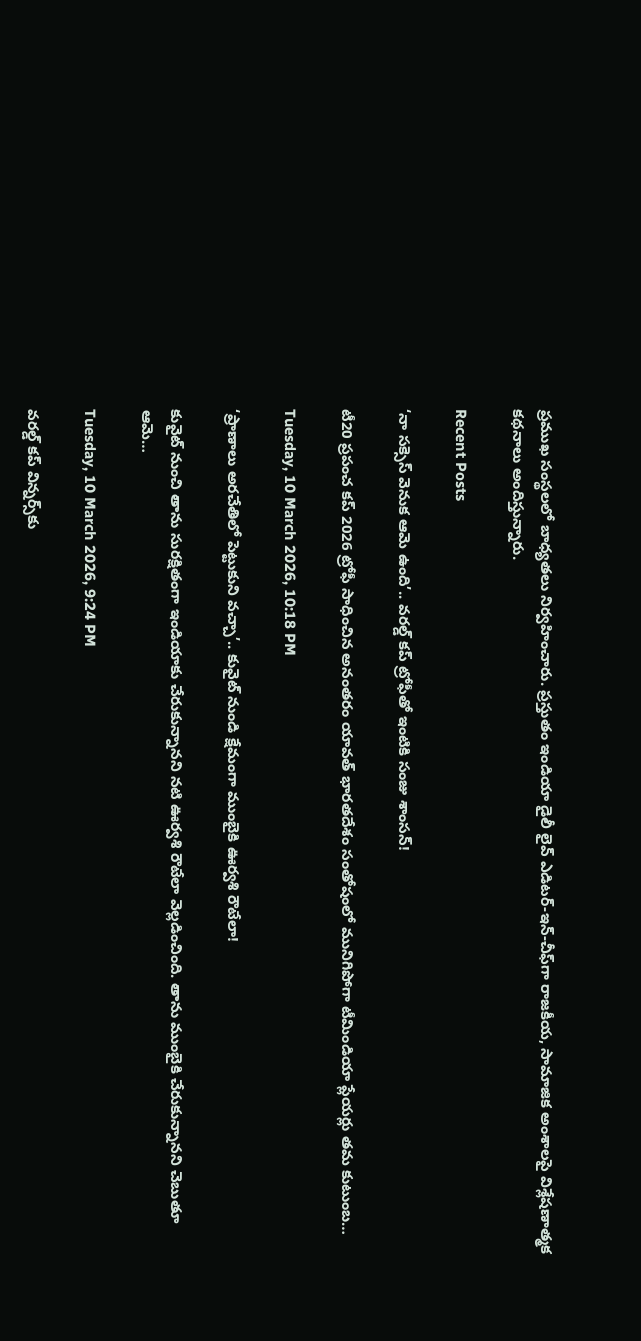ప్రముఖ సంస్థలలో బాధ్యతలు నిర్వహించారు. ప్రస్తుతం ఇండియా డైలీ లైవ్ ఎడిటర్-ఇన్-చీఫ్‌గా రాజకీయ, సామాజిక అంశాలపై విశ్లేషణాత్మక కథనాలు అందిస్తున్నారు.

Recent Posts

‘నా సక్సెస్ వెనుక ఆమె ఉంది’.. వరల్డ్ కప్ ట్రోఫీతో ఇంటికి సంజు శాంసన్!

టీ20 ప్ర‌పంచ క‌ప్ 2026 ట్రోఫీ సాధించిన అనంత‌రం యావ‌త్ భార‌త‌దేశం సంతోషంలో మునిగిపోగా టీమిండియా ప్లేయ‌ర్లు త‌మ కుటుంబ…

Tuesday, 10 March 2026, 10:18 PM

‘ప్రాణాలు అరచేతిలో పెట్టుకుని వచ్చా’.. కువైట్ నుండి క్షేమంగా ముంబైకి ఊర్వశి రౌటేలా!

కువైట్ నుంచి తాను సుర‌క్షితంగా ఇండియాకు చేరుకున్నాన‌ని న‌టి ఊర్వ‌శి రౌటేలా వెల్ల‌డించింది. తాను ముంబైకి చేరుకున్నాన‌ని చెబుతూ ఆమె…

Tuesday, 10 March 2026, 9:24 PM

వరల్డ్ కప్ విన్నర్స్‌కు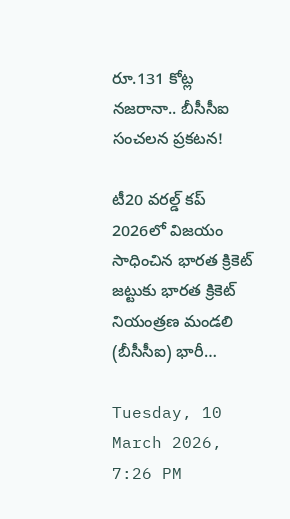రూ.131 కోట్ల నజరానా.. బీసీసీఐ సంచలన ప్రకటన!

టీ20 వరల్డ్ కప్ 2026లో విజయం సాధించిన భారత క్రికెట్ జట్టుకు భారత క్రికెట్ నియంత్రణ మండలి (బీసీసీఐ) భారీ…

Tuesday, 10 March 2026, 7:26 PM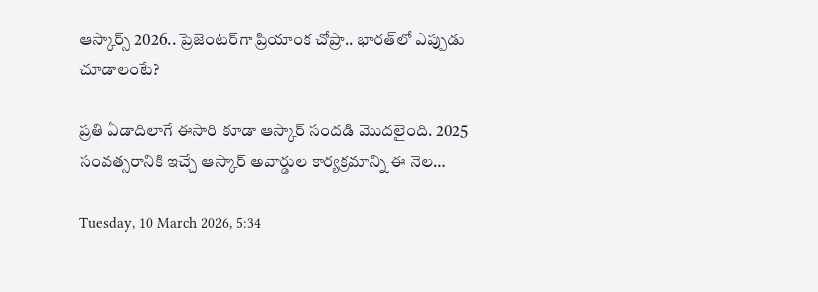ఆస్కార్స్ 2026.. ప్రెజెంటర్‌గా ప్రియాంక చోప్రా.. భారత్‌లో ఎప్పుడు చూడాలంటే?

ప్ర‌తి ఏడాదిలాగే ఈసారి కూడా ఆస్కార్ సందడి మొదలైంది. 2025 సంవ‌త్స‌రానికి ఇచ్చే ఆస్కార్ అవార్డుల కార్య‌క్ర‌మాన్ని ఈ నెల…

Tuesday, 10 March 2026, 5:34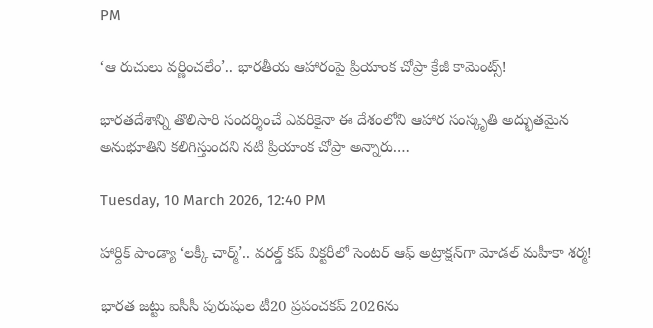PM

‘ఆ రుచులు వర్ణించలేం’.. భారతీయ ఆహారంపై ప్రియాంక చోప్రా క్రేజీ కామెంట్స్!

భారతదేశాన్ని తొలిసారి సందర్శించే ఎవరికైనా ఈ దేశంలోని ఆహార సంస్కృతి అద్భుతమైన అనుభూతిని కలిగిస్తుంద‌ని న‌టి ప్రియాంక చోప్రా అన్నారు.…

Tuesday, 10 March 2026, 12:40 PM

హార్దిక్ పాండ్యా ‘లక్కీ చార్మ్’.. వరల్డ్ కప్ విక్టరీలో సెంటర్ ఆఫ్ అట్రాక్షన్‌గా మోడల్ మహీకా శర్మ!

భారత జట్టు ఐసీసీ పురుషుల టీ20 ప్రపంచకప్ 2026ను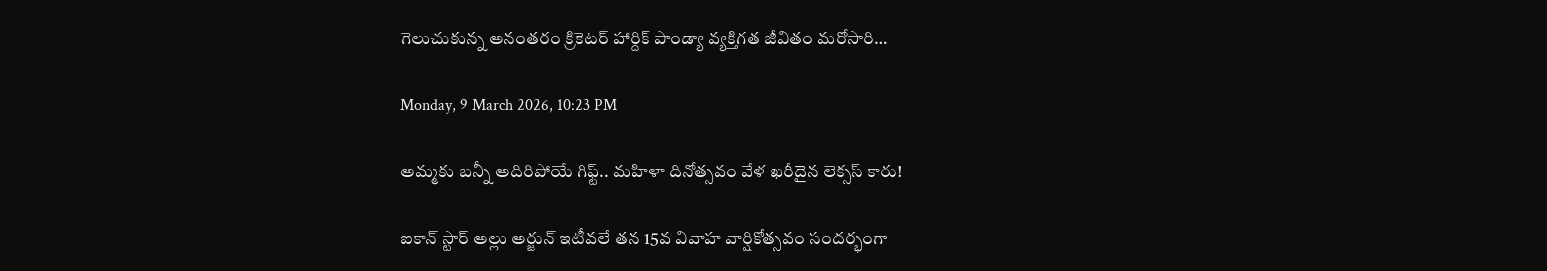గెలుచుకున్న అనంతరం క్రికెటర్ హార్దిక్ పాండ్యా వ్యక్తిగత జీవితం మరోసారి…

Monday, 9 March 2026, 10:23 PM

అమ్మకు బన్నీ అదిరిపోయే గిఫ్ట్.. మహిళా దినోత్సవం వేళ ఖరీదైన లెక్సస్ కారు!

ఐకాన్ స్టార్ అల్లు అర్జున్ ఇటీవ‌లే తన 15వ వివాహ వార్షికోత్సవం సందర్భంగా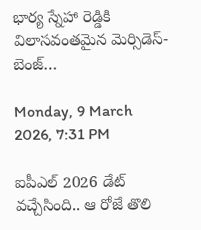భార్య స్నేహా రెడ్డికి విలాసవంతమైన మెర్సిడెస్-బెంజ్…

Monday, 9 March 2026, 7:31 PM

ఐపీఎల్ 2026 డేట్ వచ్చేసింది.. ఆ రోజే తొలి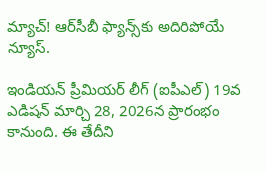మ్యాచ్! ఆర్‌సీబీ ఫ్యాన్స్‌కు అదిరిపోయే న్యూస్.

ఇండియన్ ప్రీమియర్ లీగ్ (ఐపీఎల్) 19వ ఎడిషన్ మార్చి 28, 2026న ప్రారంభం కానుంది. ఈ తేదీని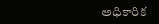అధికారిక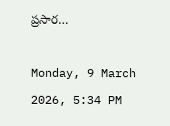ప్రసార…

Monday, 9 March 2026, 5:34 PM